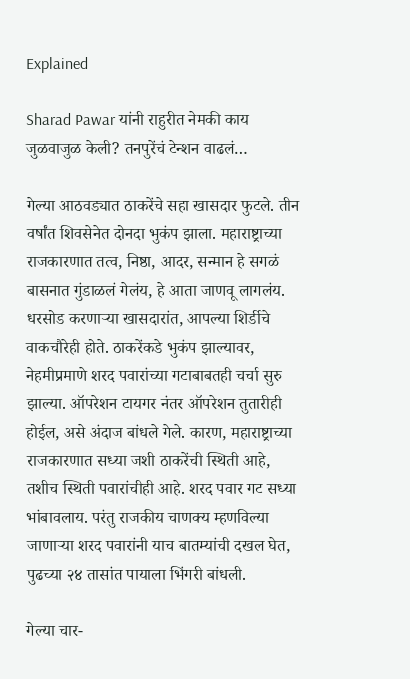Explained

Sharad Pawar यांनी राहुरीत नेमकी काय जुळवाजुळ केली? तनपुरेंचं टेन्शन वाढलं…

गेल्या आठवड्यात ठाकरेंचे सहा खासदार फुटले. तीन वर्षांत शिवसेनेत दोनदा भुकंप झाला. महाराष्ट्राच्या राजकारणात तत्व, निष्ठा, आदर, सन्मान हे सगळं बासनात गुंडाळलं गेलंय, हे आता जाणवू लागलंय. धरसोड करणाऱ्या खासदारांत, आपल्या शिर्डीचे वाकचौरेही होते. ठाकरेंकडे भुकंप झाल्यावर, नेहमीप्रमाणे शरद पवारांच्या गटाबाबतही चर्चा सुरु झाल्या. ऑपरेशन टायगर नंतर ऑपरेशन तुतारीही होईल, असे अंदाज बांधले गेले. कारण, महाराष्ट्राच्या राजकारणात सध्या जशी ठाकरेंची स्थिती आहे, तशीच स्थिती पवारांचीही आहे. शरद पवार गट सध्या भांबावलाय. परंतु राजकीय चाणक्य म्हणविल्या जाणाऱ्या शरद पवारांनी याच बातम्यांची दखल घेत, पुढच्या २४ तासांत पायाला भिंगरी बांधली.

गेल्या चार-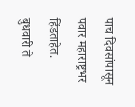पाच दिवसांपासून पवार महाराष्ट्रभर हिंडताहेत. बुधवारी ते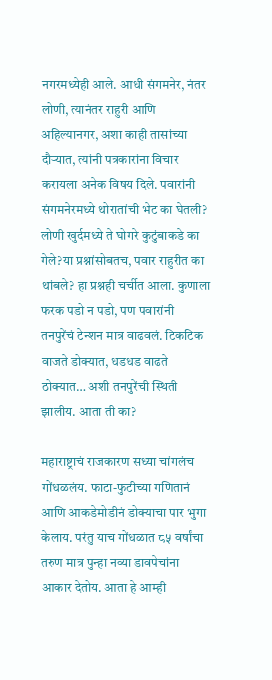नगरमध्येही आले. आधी संगमनेर, नंतर लोणी, त्यानंतर राहुरी आणि अहिल्यानगर, अशा काही तासांच्या दौऱ्यात, त्यांनी पत्रकारांना विचार करायला अनेक विषय दिले. पवारांनी संगमनेरमध्ये थोरातांची भेट का घेतली? लोणी खुर्दमध्ये ते घोगरे कुटुंबाकडे का गेले?या प्रश्नांसोबतच, पवार राहुरीत का थांबले? हा प्रश्नही चर्चीत आला. कुणाला फरक पडो न पडो, पण पवारांनी तनपुरेंचं टेन्शन मात्र वाढवलं. टिकटिक वाजते डोक्यात, धडधड वाढते ठोक्यात… अशी तनपुरेंची स्थिती झालीय. आता ती का?

महाराष्ट्राचं राजकारण सध्या चांगलंच गोंधळलंय. फाटा-फुटीच्या गणितानं आणि आकडेमोडीनं डोक्याचा पार भुगा केलाय. परंतु याच गोंधळात ८५ वर्षांचा तरुण मात्र पुन्हा नव्या डावपेचांना आकार देतोय. आता हे आम्ही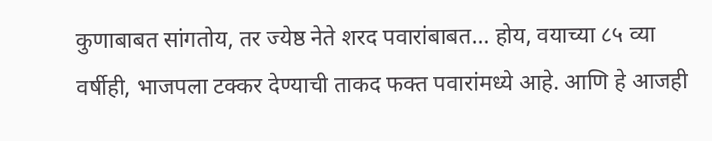कुणाबाबत सांगतोय, तर ज्येष्ठ नेते शरद पवारांबाबत… होय, वयाच्या ८५ व्या वर्षीही, भाजपला टक्कर देण्याची ताकद फक्त पवारांमध्ये आहे. आणि हे आजही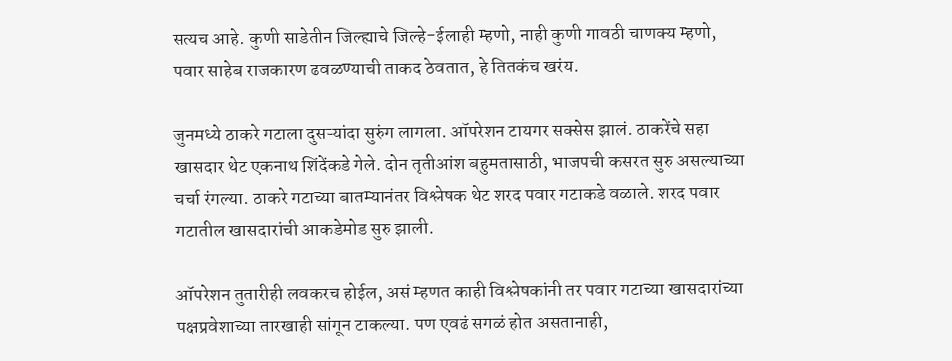सत्यच आहे. कुणी साडेतीन जिल्ह्याचे जिल्हे-ईलाही म्हणो, नाही कुणी गावठी चाणक्य म्हणो, पवार साहेब राजकारण ढवळण्याची ताकद ठेवतात, हे तितकंच खरंय.

जुनमध्ये ठाकरे गटाला दुसऱ्यांदा सुरुंग लागला. ऑपरेशन टायगर सक्सेस झालं. ठाकरेंचे सहा खासदार थेट एकनाथ शिंदेंकडे गेले. दोन तृतीआंश बहुमतासाठी, भाजपची कसरत सुरु असल्याच्या चर्चा रंगल्या. ठाकरे गटाच्या बातम्यानंतर विश्लेषक थेट शरद पवार गटाकडे वळाले. शरद पवार गटातील खासदारांची आकडेमोड सुरु झाली.

ऑपरेशन तुतारीही लवकरच होईल, असं म्हणत काही विश्लेषकांनी तर पवार गटाच्या खासदारांच्या पक्षप्रवेशाच्या तारखाही सांगून टाकल्या. पण एवढं सगळं होत असतानाही,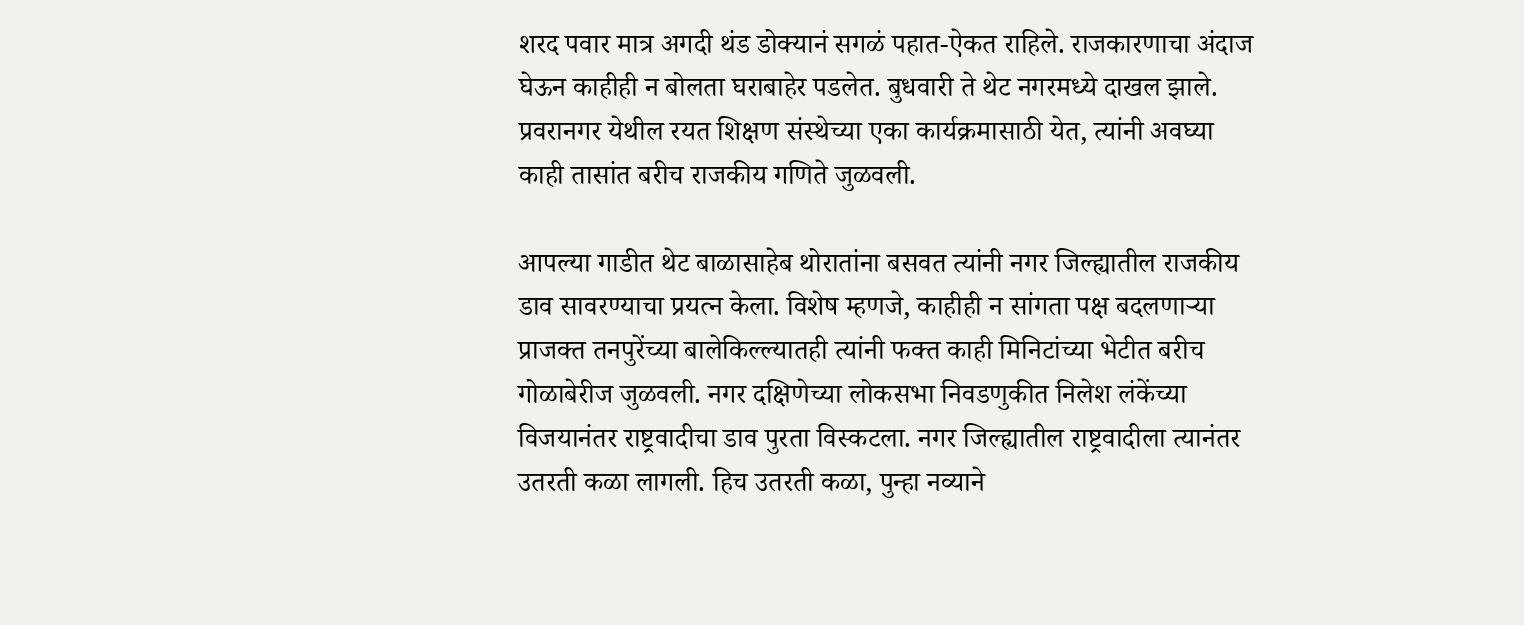शरद पवार मात्र अगदी थंड डोक्यानं सगळं पहात-ऐकत राहिले. राजकारणाचा अंदाज घेऊन काहीही न बोलता घराबाहेर पडलेत. बुधवारी ते थेट नगरमध्ये दाखल झाले. प्रवरानगर येथील रयत शिक्षण संस्थेच्या एका कार्यक्रमासाठी येत, त्यांनी अवघ्या काही तासांत बरीच राजकीय गणिते जुळवली.

आपल्या गाडीत थेट बाळासाहेब थोरातांना बसवत त्यांनी नगर जिल्ह्यातील राजकीय डाव सावरण्याचा प्रयत्न केला. विशेष म्हणजे, काहीही न सांगता पक्ष बदलणाऱ्या प्राजक्त तनपुरेंच्या बालेकिल्ल्यातही त्यांनी फक्त काही मिनिटांच्या भेटीत बरीच गोळाबेरीज जुळवली. नगर दक्षिणेच्या लोकसभा निवडणुकीत निलेश लंकेंच्या विजयानंतर राष्ट्रवादीचा डाव पुरता विस्कटला. नगर जिल्ह्यातील राष्ट्रवादीला त्यानंतर उतरती कळा लागली. हिच उतरती कळा, पुन्हा नव्याने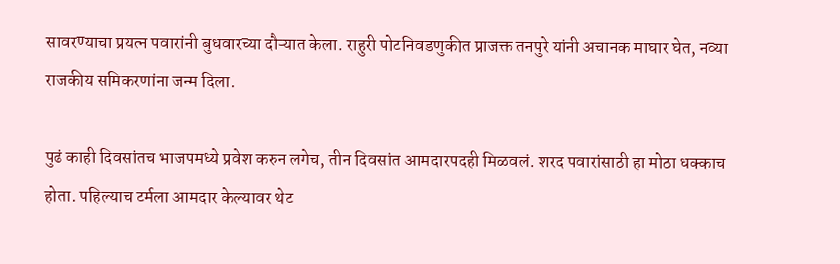सावरण्याचा प्रयत्न पवारांनी बुधवारच्या दौऱ्यात केला. राहुरी पोटनिवडणुकीत प्राजक्त तनपुरे यांनी अचानक माघार घेत, नव्या राजकीय समि‍करणांना जन्म दिला.

पुढं काही दिवसांतच भाजपमध्ये प्रवेश करुन लगेच, तीन दिवसांत आमदारपदही मिळवलं. शरद पवारांसाठी हा मोठा धक्काच होता. पहिल्याच टर्मला आमदार केल्यावर थेट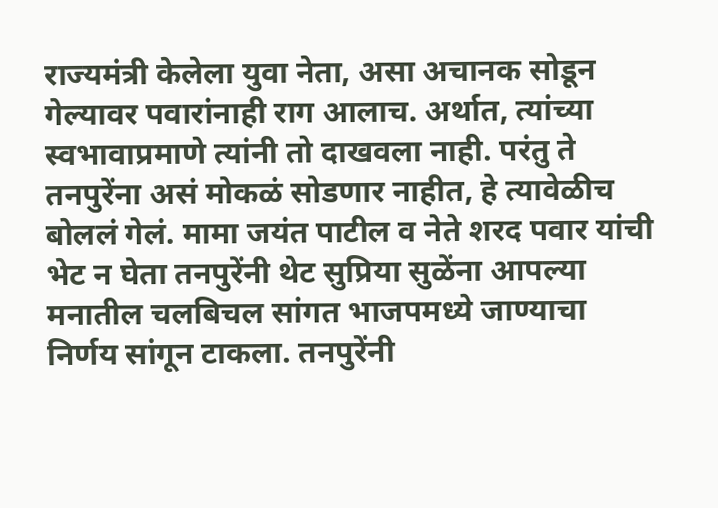राज्यमंत्री केलेला युवा नेता, असा अचानक सोडून गेल्यावर पवारांनाही राग आलाच. अर्थात, त्यांच्या स्वभावाप्रमाणे त्यांनी तो दाखवला नाही. परंतु ते तनपुरेंना असं मोकळं सोडणार नाहीत, हे त्यावेळीच बोललं गेलं. मामा जयंत पाटील व नेते शरद पवार यांची भेट न घेता तनपुरेंनी थेट सुप्रिया सुळेंना आपल्या मनातील चलबिचल सांगत भाजपमध्ये जाण्याचा निर्णय सांगून टाकला. तनपुरेंनी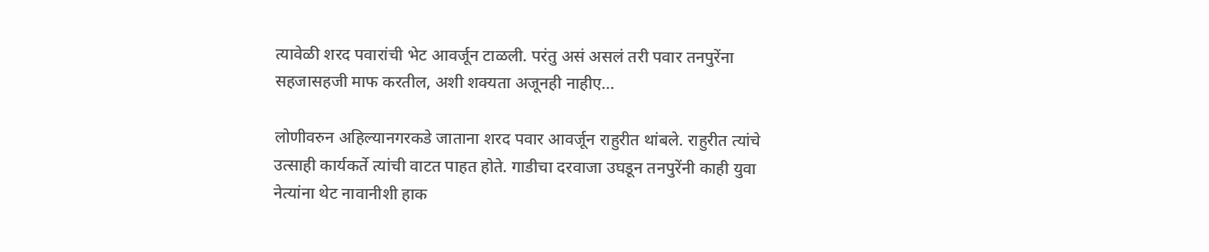त्यावेळी शरद पवारांची भेट आवर्जून टाळली. परंतु असं असलं तरी पवार तनपुरेंना सहजासहजी माफ करतील, अशी शक्यता अजूनही नाहीए…

लोणीवरुन अहिल्यानगरकडे जाताना शरद पवार आवर्जून राहुरीत थांबले. राहुरीत त्यांचे उत्साही कार्यकर्ते त्यांची वाटत पाहत होते. गाडीचा दरवाजा उघडून तनपुरेंनी काही युवा नेत्यांना थेट नावानीशी हाक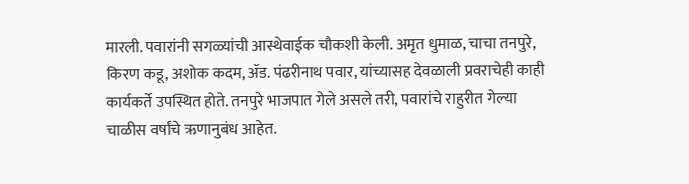मारली. पवारांनी सगळ्यांची आस्थेवाईक चौकशी केली. अमृत धुमाळ, चाचा तनपुरे, किरण कडू, अशोक कदम, ॲड. पंढरीनाथ पवार, यांच्यासह देवळाली प्रवराचेही काही कार्यकर्ते उपस्थित होते. तनपुरे भाजपात गेले असले तरी, पवारांचे राहुरीत गेल्या चाळीस वर्षांचे ऋणानुबंध आहेत.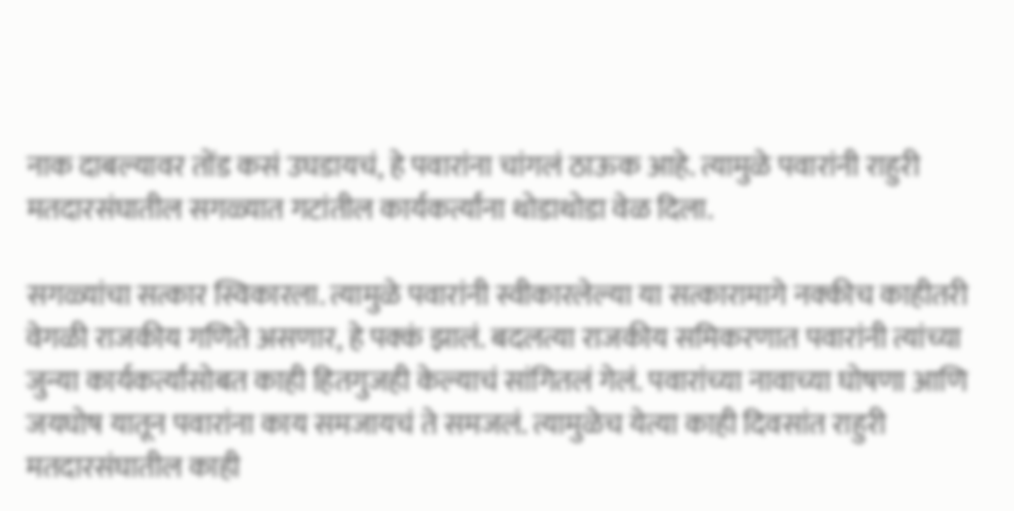नाक दाबल्यावर तोंड कसं उघडायचं, हे पवारांना चांगलं ठाऊक आहे. त्यामुळे पवारांनी राहुरी मतदारसंघातील सगळ्यात गटांतील कार्यकर्त्यांना थोडाथोडा वेळ दिला.

सगळ्यांचा सत्कार स्विकारला. त्यामुळे पवारांनी स्वीकारलेल्या या सत्कारामागे नक्कीच काहीतरी वेगळी राजकीय गणिते असणार, हे पक्कं झालं. बदलत्या राजकीय समि‍करणात पवारांनी त्यांच्या जुन्या कार्यकर्त्यांसोबत काही हितगुजही केल्याचं सांगितलं गेलं. पवारांच्या नावाच्या घोषणा आणि जयघोष यातून पवारांना काय समजायचं ते समजलं. त्यामुळेच येत्या काही दिवसांत राहुरी मतदारसंघातील काही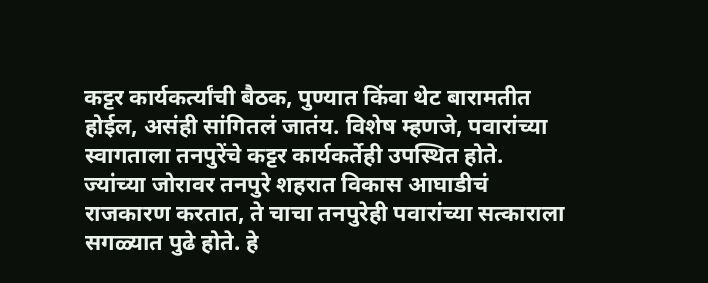कट्टर कार्यकर्त्यांची बैठक, पुण्यात किंवा थेट बारामतीत होईल, असंही सांगितलं जातंय. विशेष म्हणजे, पवारांच्या स्वागताला तनपुरेंचे कट्टर कार्यकर्तेही उपस्थित होते. ज्यांच्या जोरावर तनपुरे शहरात विकास आघाडीचं राजकारण करतात, ते चाचा तनपुरेही पवारांच्या सत्काराला सगळ्यात पुढे होते. हे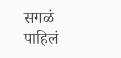सगळं पाहिलं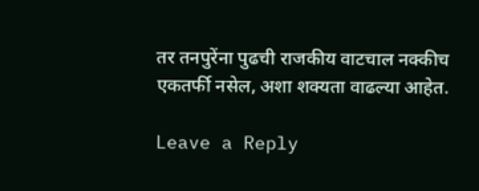तर तनपुरेंना पुढची राजकीय वाटचाल नक्कीच एकतर्फी नसेल, अशा शक्यता वाढल्या आहेत.

Leave a Reply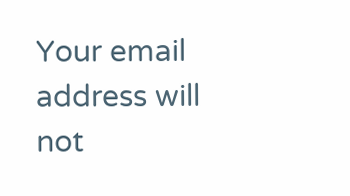Your email address will not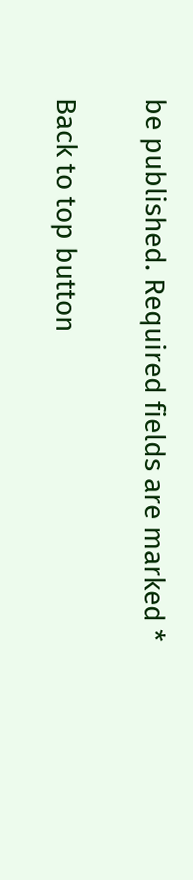be published. Required fields are marked *

Back to top button